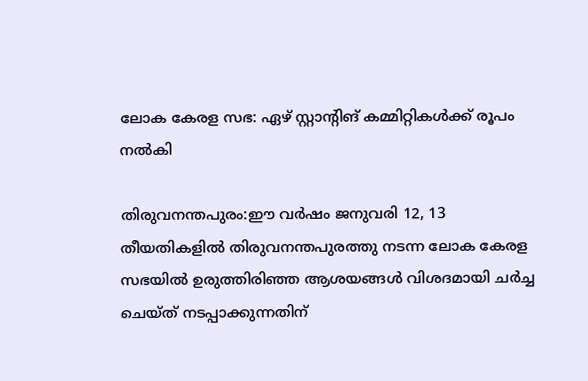ലോക കേരള സഭ: ഏഴ് സ്റ്റാന്റിങ് കമ്മിറ്റികള്‍ക്ക് രൂപം നല്‍കി

തിരുവനന്തപുരം:ഈ വര്‍ഷം ജനുവരി 12, 13 തീയതികളില്‍ തിരുവനന്തപുരത്തു നടന്ന ലോക കേരള സഭയില്‍ ഉരുത്തിരിഞ്ഞ ആശയങ്ങള്‍ വിശദമായി ചര്‍ച്ച ചെയ്ത് നടപ്പാക്കുന്നതിന്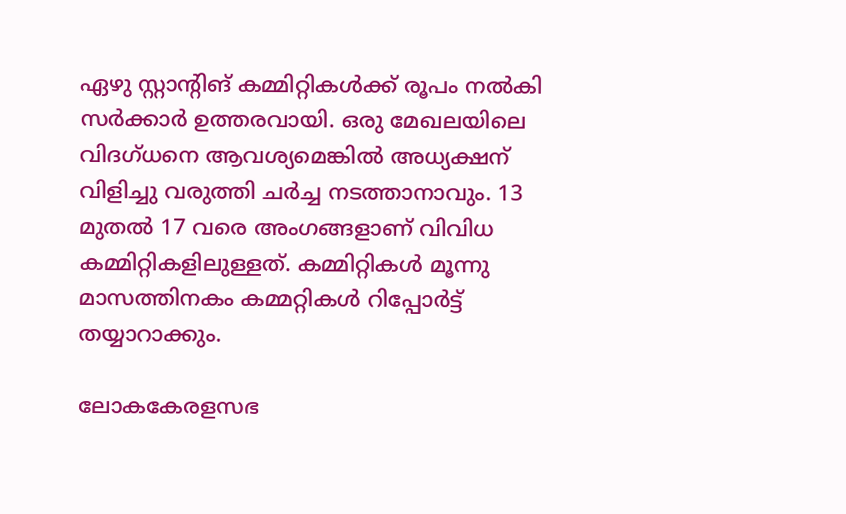ഏഴു സ്റ്റാന്റിങ് കമ്മിറ്റികള്‍ക്ക് രൂപം നല്‍കി സര്‍ക്കാര്‍ ഉത്തരവായി. ഒരു മേഖലയിലെ വിദഗ്ധനെ ആവശ്യമെങ്കില്‍ അധ്യക്ഷന് വിളിച്ചു വരുത്തി ചര്‍ച്ച നടത്താനാവും. 13 മുതല്‍ 17 വരെ അംഗങ്ങളാണ് വിവിധ കമ്മിറ്റികളിലുള്ളത്. കമ്മിറ്റികള്‍ മൂന്നു മാസത്തിനകം കമ്മറ്റികള്‍ റിപ്പോര്‍ട്ട് തയ്യാറാക്കും.

ലോകകേരളസഭ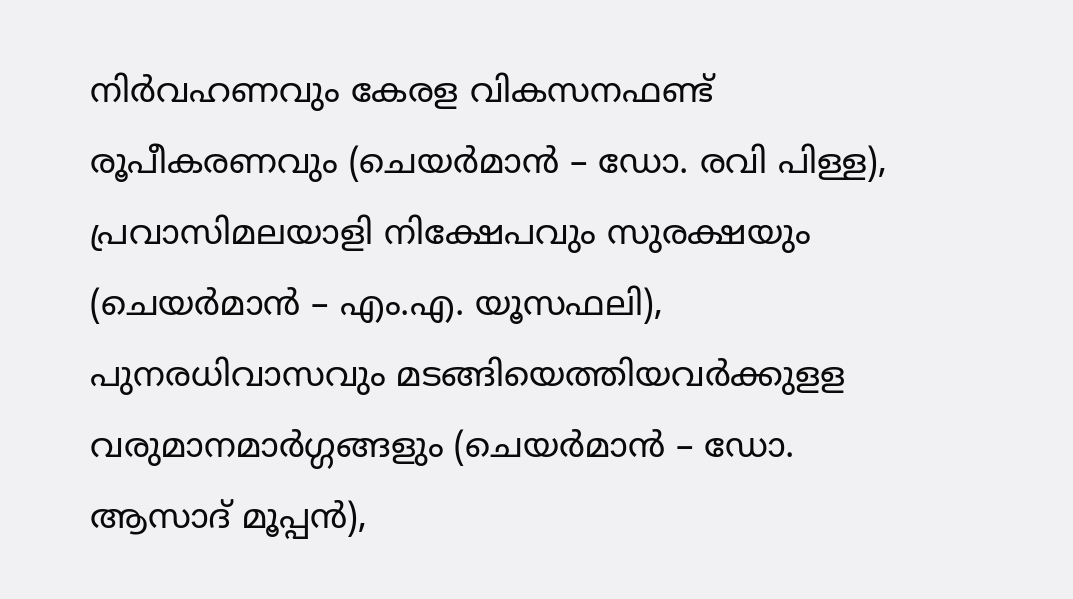നിര്‍വഹണവും കേരള വികസനഫണ്ട് രൂപീകരണവും (ചെയര്‍മാന്‍ – ഡോ. രവി പിള്ള), പ്രവാസിമലയാളി നിക്ഷേപവും സുരക്ഷയും (ചെയര്‍മാന്‍ – എം.എ. യൂസഫലി), പുനരധിവാസവും മടങ്ങിയെത്തിയവര്‍ക്കുളള വരുമാനമാര്‍ഗ്ഗങ്ങളും (ചെയര്‍മാന്‍ – ഡോ. ആസാദ് മൂപ്പന്‍),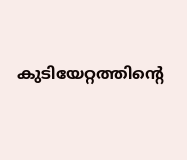കുടിയേറ്റത്തിന്റെ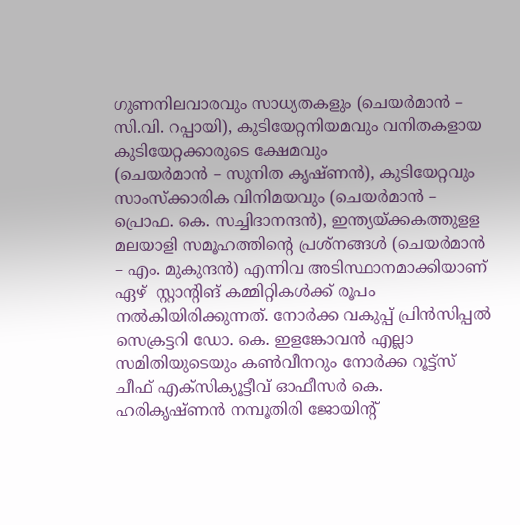ഗുണനിലവാരവും സാധ്യതകളും (ചെയര്‍മാന്‍ – സി.വി. റപ്പായി), കുടിയേറ്റനിയമവും വനിതകളായ കുടിയേറ്റക്കാരുടെ ക്ഷേമവും
(ചെയര്‍മാന്‍ – സുനിത കൃഷ്ണന്‍), കുടിയേറ്റവും സാംസ്‌ക്കാരിക വിനിമയവും (ചെയര്‍മാന്‍ – പ്രൊഫ. കെ. സച്ചിദാനന്ദന്‍), ഇന്ത്യയ്ക്കകത്തുളള മലയാളി സമൂഹത്തിന്റെ പ്രശ്‌നങ്ങള്‍ (ചെയര്‍മാന്‍ – എം. മുകുന്ദന്‍) എന്നിവ അടിസ്ഥാനമാക്കിയാണ് ഏഴ്  സ്റ്റാന്റിങ് കമ്മിറ്റികള്‍ക്ക് രൂപം നല്‍കിയിരിക്കുന്നത്. നോര്‍ക്ക വകുപ്പ് പ്രിന്‍സിപ്പല്‍ സെക്രട്ടറി ഡോ. കെ. ഇളങ്കോവന്‍ എല്ലാ സമിതിയുടെയും കണ്‍വീനറും നോര്‍ക്ക റൂട്ട്‌സ് ചീഫ് എക്‌സിക്യൂട്ടീവ് ഓഫീസര്‍ കെ. ഹരികൃഷ്ണന്‍ നമ്പൂതിരി ജോയിന്റ്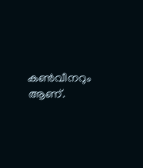കണ്‍വീനറും ആണ്.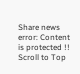Share news
error: Content is protected !!
Scroll to Top